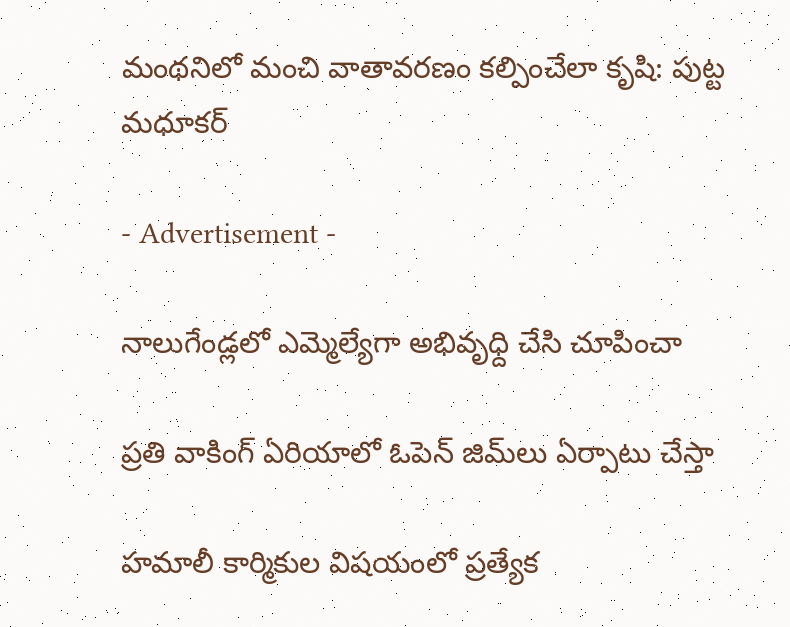మంథనిలో మంచి వాతావరణం కల్పించేలా కృషి: పుట్ట మధూకర్‌

- Advertisement -

నాలుగేండ్లలో ఎమ్మెల్యేగా అభివృధ్ది చేసి చూపించా

ప్రతి వాకింగ్‌ ఏరియాలో ఓపెన్‌ జిమ్‌లు ఏర్పాటు చేస్తా

హమాలీ కార్మికుల విషయంలో ప్రత్యేక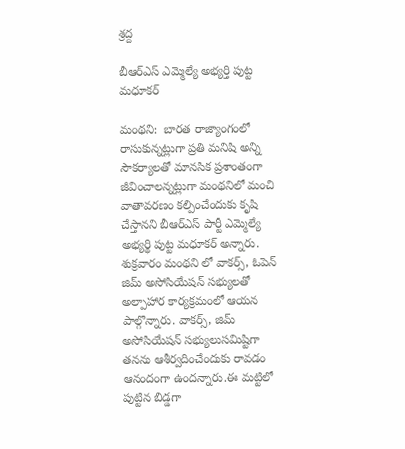శ్రద్ద

బీఆర్‌ఎస్‌ ఎమ్మెల్యే అభ్యర్తి పుట్ట మధూకర్‌

మంథని:  బారత రాజ్యాంగంలో రాసుకున్నట్లుగా ప్రతి మనిషి అన్ని సౌకర్యాలతో మానసిక ప్రశాంతంగా జీవించాలన్నట్లుగా మంథనిలో మంచి వాతావరణం కల్పించేందుకు కృషి చేస్తానని బీఆర్‌ఎస్‌ పార్టీ ఎమ్మెల్యే అభ్యర్థి పుట్ట మధూకర్‌ అన్నారు. శుక్రవారం మంథని లో వాకర్స్‌, ఓపెన్ జిమ్‌ అసోసియేషన్‌ సభ్యులతో అల్పాహార కార్యక్రమంలో ఆయన పాల్గొన్నారు. వాకర్స్‌, జిమ్‌ అసోసియేషన్‌ సభ్యులుసమిష్టిగా తనను ఆశీర్వదించేందుకు రావడం ఆనందంగా ఉందన్నారు.ఈ మట్టిలో పుట్టిన బిడ్డగా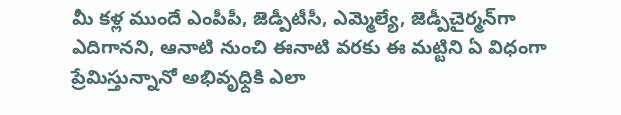మీ కళ్ల ముందే ఎంపీపీ, జెడ్పీటీసీ, ఎమ్మెల్యే, జెడ్పీచైర్మన్‌గా ఎదిగానని, ఆనాటి నుంచి ఈనాటి వరకు ఈ మట్టిని ఏ విధంగా ప్రేమిస్తున్నానో అభివృధ్దికి ఎలా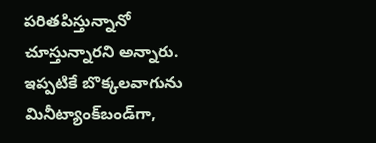పరితపిస్తున్నానో చూస్తున్నారని అన్నారు. ఇప్పటికే బొక్కలవాగును మినీట్యాంక్‌బండ్‌గా,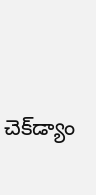చెక్‌డ్యాం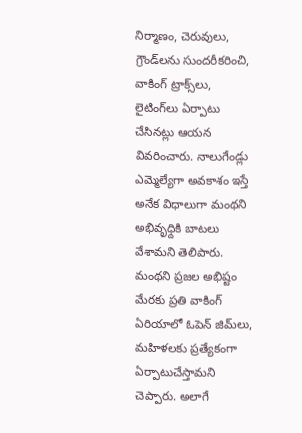నిర్మాణం, చెరువులు, గ్రౌండ్‌లను సుందరీకరించి, వాకింగ్‌ ట్రాక్స్‌లు, లైటింగ్‌లు ఏర్పాటు చేసినట్లు ఆయన వివరించారు. నాలుగేండ్లు ఎమ్మెల్యేగా అవకాశం ఇస్తే అనేక విధాలుగా మంథని అభివృధ్దికి బాటలు వేశామని తెలిపారు. మంథని ప్రజల అభిష్టం మేరకు ప్రతి వాకింగ్‌ ఏరియాలో ఓపెన్‌ జిమ్‌లు, మహిళలకు ప్రత్యేకంగా ఏర్పాటుచేస్తామని చెప్పారు. అలాగే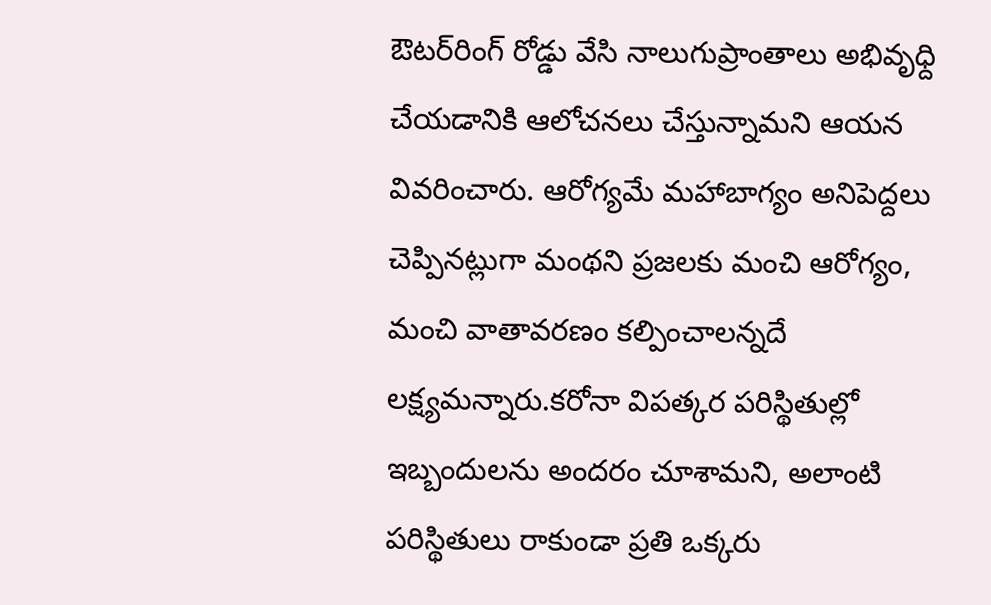ఔటర్‌రింగ్‌ రోడ్డు వేసి నాలుగుప్రాంతాలు అభివృధ్ది చేయడానికి ఆలోచనలు చేస్తున్నామని ఆయన వివరించారు. ఆరోగ్యమే మహాబాగ్యం అనిపెద్దలు చెప్పినట్లుగా మంథని ప్రజలకు మంచి ఆరోగ్యం, మంచి వాతావరణం కల్పించాలన్నదే లక్ష్యమన్నారు.కరోనా విపత్కర పరిస్థితుల్లో ఇబ్బందులను అందరం చూశామని, అలాంటి పరిస్థితులు రాకుండా ప్రతి ఒక్కరు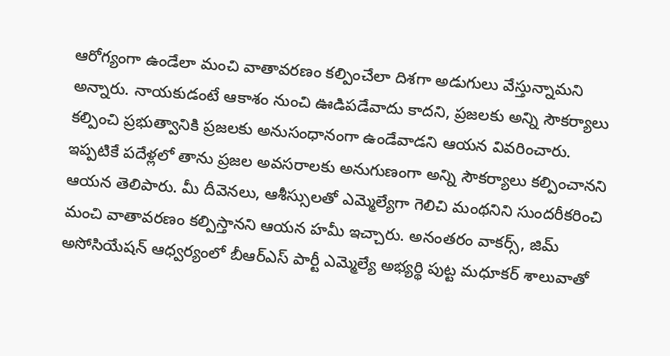ఆరోగ్యంగా ఉండేలా మంచి వాతావరణం కల్పించేలా దిశగా అడుగులు వేస్తున్నామని అన్నారు. నాయకుడంటే ఆకాశం నుంచి ఊడిపడేవాదు కాదని, ప్రజలకు అన్ని సౌకర్యాలు కల్పించి ప్రభుత్వానికి ప్రజలకు అనుసంధానంగా ఉండేవాడని ఆయన వివరించారు. ఇప్పటికే పదేళ్లలో తాను ప్రజల అవసరాలకు అనుగుణంగా అన్ని సౌకర్యాలు కల్పించానని ఆయన తెలిపారు. మీ దీవెనలు, ఆశీస్సులతో ఎమ్మెల్యేగా గెలిచి మంథనిని సుందరీకరించి మంచి వాతావరణం కల్పిస్తానని ఆయన హమీ ఇచ్చారు. అనంతరం వాకర్స్‌, జిమ్ అసోసియేషన్‌ ఆధ్వర్యంలో బీఆర్‌ఎస్‌ పార్టీ ఎమ్మెల్యే అభ్యర్థి పుట్ట మధూకర్ శాలువాతో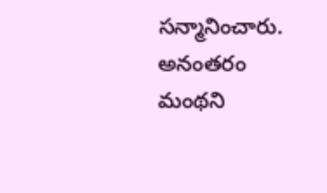సన్మానించారు.  అనంతరం మంథని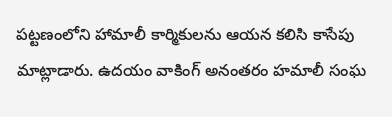పట్టణంలోని హామాలీ కార్మికులను ఆయన కలిసి కాసేపు మాట్లాడారు. ఉదయం వాకింగ్‌ అనంతరం హమాలీ సంఘ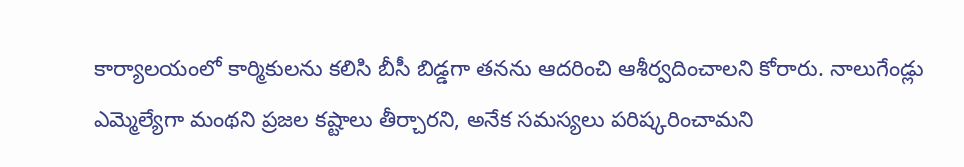కార్యాలయంలో కార్మికులను కలిసి బీసీ బిడ్డగా తనను ఆదరించి ఆశీర్వదించాలని కోరారు. నాలుగేండ్లు ఎమ్మెల్యేగా మంథని ప్రజల కష్టాలు తీర్చారని, అనేక సమస్యలు పరిష్కరించామని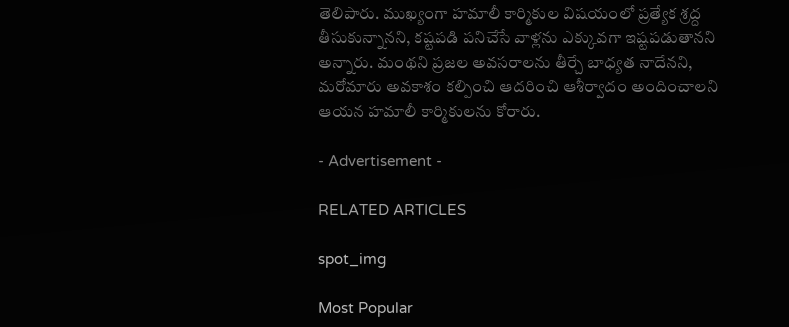తెలిపారు. ముఖ్యంగా హమాలీ కార్మికుల విషయంలో ప్రత్యేక శ్రద్ద తీసుకున్నానని, కష్టపడి పనిచేసే వాళ్లను ఎక్కువగా ఇష్టపడుతానని అన్నారు. మంథని ప్రజల అవసరాలను తీర్చే బాధ్యత నాదేనని, మరోమారు అవకాశం కల్పించి ఆదరించి ఆశీర్వాదం అందించాలని ఆయన హమాలీ కార్మికులను కోరారు.

- Advertisement -

RELATED ARTICLES

spot_img

Most Popular